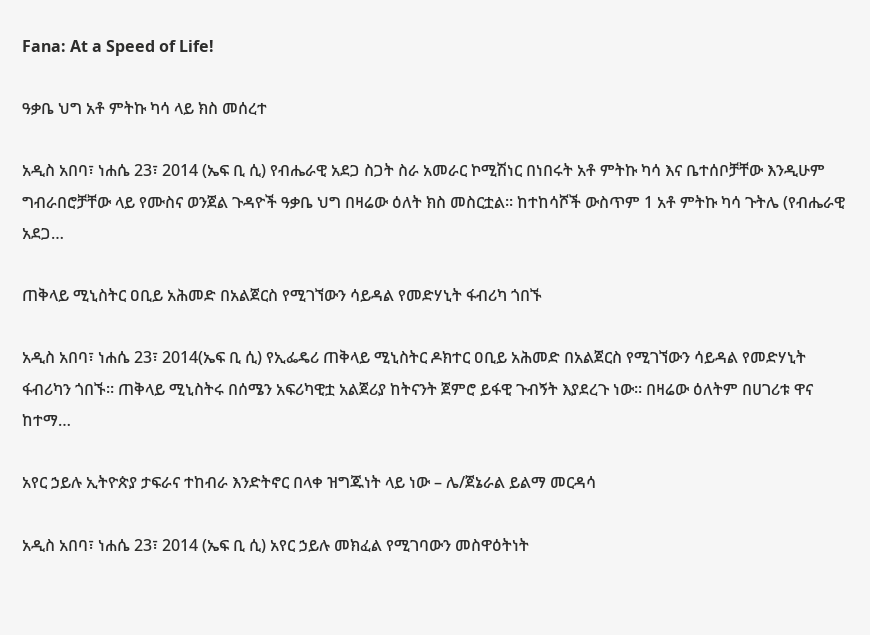Fana: At a Speed of Life!

ዓቃቤ ህግ አቶ ምትኩ ካሳ ላይ ክስ መሰረተ

አዲስ አበባ፣ ነሐሴ 23፣ 2014 (ኤፍ ቢ ሲ) የብሔራዊ አደጋ ስጋት ስራ አመራር ኮሚሽነር በነበሩት አቶ ምትኩ ካሳ እና ቤተሰቦቻቸው እንዲሁም ግብራበሮቻቸው ላይ የሙስና ወንጀል ጉዳዮች ዓቃቤ ህግ በዛሬው ዕለት ክስ መስርቷል፡፡ ከተከሳሾች ውስጥም 1 አቶ ምትኩ ካሳ ጉትሌ (የብሔራዊ አደጋ…

ጠቅላይ ሚኒስትር ዐቢይ አሕመድ በአልጀርስ የሚገኘውን ሳይዳል የመድሃኒት ፋብሪካ ጎበኙ

አዲስ አበባ፣ ነሐሴ 23፣ 2014(ኤፍ ቢ ሲ) የኢፌዴሪ ጠቅላይ ሚኒስትር ዶክተር ዐቢይ አሕመድ በአልጀርስ የሚገኘውን ሳይዳል የመድሃኒት ፋብሪካን ጎበኙ። ጠቅላይ ሚኒስትሩ በሰሜን አፍሪካዊቷ አልጀሪያ ከትናንት ጀምሮ ይፋዊ ጉብኝት እያደረጉ ነው። በዛሬው ዕለትም በሀገሪቱ ዋና ከተማ…

አየር ኃይሉ ኢትዮጵያ ታፍራና ተከብራ እንድትኖር በላቀ ዝግጁነት ላይ ነው – ሌ/ጀኔራል ይልማ መርዳሳ

አዲስ አበባ፣ ነሐሴ 23፣ 2014 (ኤፍ ቢ ሲ) አየር ኃይሉ መክፈል የሚገባውን መስዋዕትነት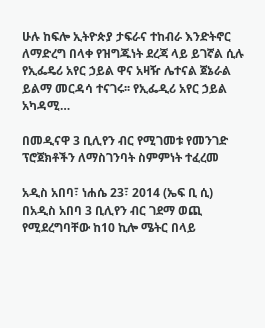ሁሉ ከፍሎ ኢትዮጵያ ታፍራና ተከብራ እንድትኖር ለማድረግ በላቀ የዝግጁነት ደረጃ ላይ ይገኛል ሲሉ የኢፌዴሪ አየር ኃይል ዋና አዛዥ ሌተናል ጀኔራል ይልማ መርዳሳ ተናገሩ፡፡ የኢፌዲሪ አየር ኃይል አካዳሚ…

በመዲናዋ 3 ቢሊየን ብር የሚገመቱ የመንገድ ፕሮጀክቶችን ለማስገንባት ስምምነት ተፈረመ

አዲስ አበባ፣ ነሐሴ 23፣ 2014 (ኤፍ ቢ ሲ) በአዲስ አበባ 3 ቢሊየን ብር ገደማ ወጪ የሚደረግባቸው ከ10 ኪሎ ሜትር በላይ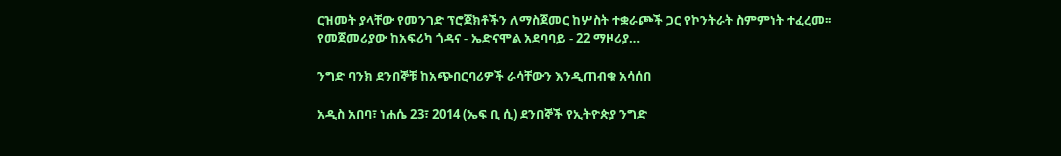ርዝመት ያላቸው የመንገድ ፕሮጀክቶችን ለማስጀመር ከሦስት ተቋራጮች ጋር የኮንትራት ስምምነት ተፈረመ፡፡ የመጀመሪያው ከአፍሪካ ጎዳና - ኤድናሞል አደባባይ - 22 ማዞሪያ…

ንግድ ባንክ ደንበኞቹ ከአጭበርባሪዎች ራሳቸውን እንዲጠብቁ አሳሰበ

አዲስ አበባ፣ ነሐሴ 23፣ 2014 (ኤፍ ቢ ሲ) ደንበኞች የኢትዮጵያ ንግድ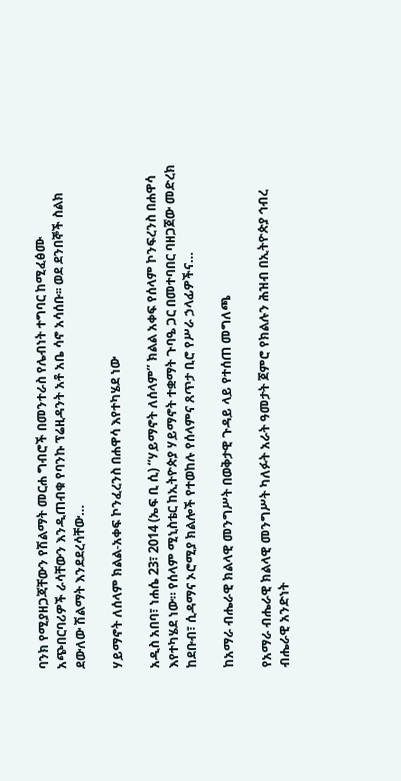ባንክ የሚያዘጋጃቸውን የሽልማት መርሐ ግብሮች በመንተራስ የሌብነት ተግባር ከሚፈፅሙ አጭበርባሪዎች ራሳቸውን እንዲጠብቁ የባንኩ ፕሬዚዳንት አቶ አቤ ሳኖ አሳሰቡ፡፡ ወደ ደንበኞች ስልክ ደውለው ሽልማት እንደደረሳቸው…

ሃይማኖት ለሰላም ክልል-አቀፍ ኮንፈረንስ በሐዋሳ እየተካሄደ ነው

አዲስ አበባ፣ ነሐሴ 23፣ 2014 (ኤፍ ቢ ሲ) “ሃይማኖት ለሰላም” ክልል አቀፍ የሰላም ኮንፍረንስ በሐዋሳ እየተካሄደ ነው። የሰላም ሚኒስቴር ከኢትዮጵያ ሃይማኖት ተቋማት ጉባዔ ጋር በመተባበር ባዘጋጀው መድረክ ከደቡብ፣ ሲዳማና ኦሮሚያ ክልሎች የተወከሉ የሰላምና ጸጥታ ቢሮ የሥራ ኃላፊዎችና…

ከአማራ ብሔራዊ ክልላዊ መንግሥት በወቅታዊ ጉዳይ ላይ የተሰጠ መግለጫ

የአማራ ብሔራዊ ክልላዊ መንግሥት ካለፉት አራት ዓመታት ጀምሮ የክልሉን ሕዝብ በኢትዮጵያ ኅብረ ብሔራዊ አንድነት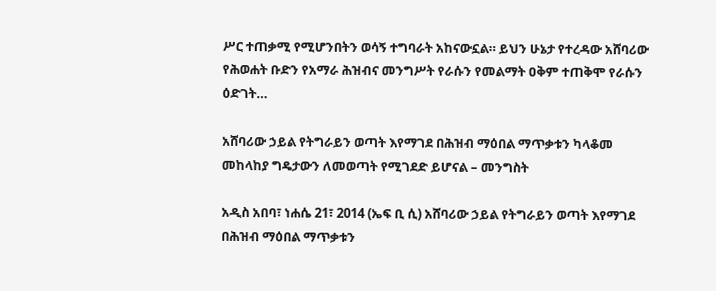ሥር ተጠቃሚ የሚሆንበትን ወሳኝ ተግባራት አከናውኗል። ይህን ሁኔታ የተረዳው አሸባሪው የሕወሐት ቡድን የአማራ ሕዝብና መንግሥት የራሱን የመልማት ዐቅም ተጠቅሞ የራሱን ዕድገት…

አሸባሪው ኃይል የትግራይን ወጣት እየማገደ በሕዝብ ማዕበል ማጥቃቱን ካላቆመ መከላከያ ግዴታውን ለመወጣት የሚገደድ ይሆናል – መንግስት

አዲስ አበባ፣ ነሐሴ 21፣ 2014 (ኤፍ ቢ ሲ) አሸባሪው ኃይል የትግራይን ወጣት እየማገደ በሕዝብ ማዕበል ማጥቃቱን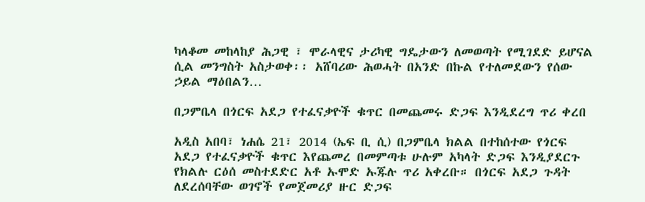ካላቆመ መከላከያ ሕጋዊ ፣ ሞራላዊና ታሪካዊ ግዴታውን ለመወጣት የሚገደድ ይሆናል ሲል መንግስት አስታወቀ፡፡ አሸባሪው ሕወሓት በአንድ በኩል የተለመደውን የሰው ኃይል ማዕበልን…

በጋምቤላ በጎርፍ አደጋ የተፈናቃዮች ቁጥር በመጨመሩ ድጋፍ እንዲደረግ ጥሪ ቀረበ

አዲስ አበባ፣ ነሐሴ 21፣ 2014 (ኤፍ ቢ ሲ) በጋምቤላ ክልል በተከሰተው የጎርፍ አደጋ የተፈናቃዮች ቁጥር እየጨመረ በመምጣቱ ሁሉም አካላት ድጋፍ እንዲያደርጉ የክልሉ ርዕሰ መስተደድር አቶ ኡሞድ ኡጁሉ ጥሪ አቀረቡ። በጎርፍ አደጋ ጉዳት ለደረሰባቸው ወገኖች የመጀመሪያ ዙር ድጋፍ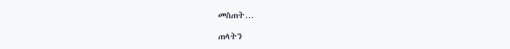መስጠት…

ጠላትን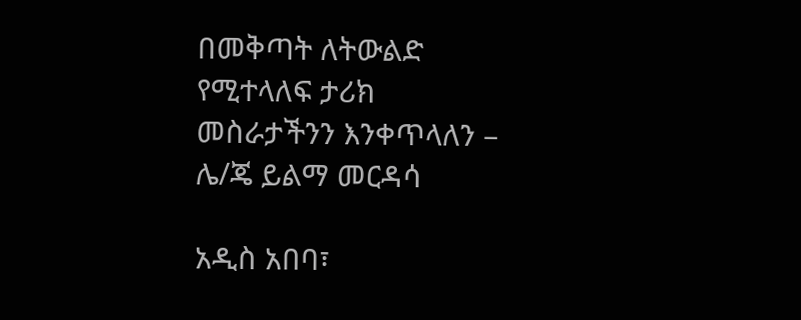በመቅጣት ለትውልድ የሚተላለፍ ታሪክ መስራታችንን እንቀጥላለን – ሌ/ጄ ይልማ መርዳሳ

አዲስ አበባ፣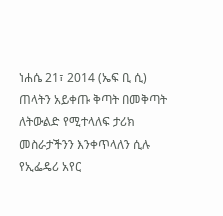ነሐሴ 21፣ 2014 (ኤፍ ቢ ሲ) ጠላትን አይቀጡ ቅጣት በመቅጣት ለትውልድ የሚተላለፍ ታሪክ መስራታችንን እንቀጥላለን ሲሉ የኢፌዴሪ አየር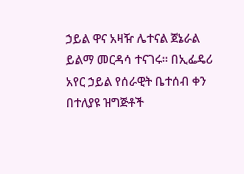ኃይል ዋና አዛዥ ሌተናል ጀኔራል ይልማ መርዳሳ ተናገሩ፡፡ በኢፌዴሪ አየር ኃይል የሰራዊት ቤተሰብ ቀን በተለያዩ ዝግጅቶች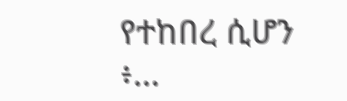የተከበረ ሲሆን ፥…